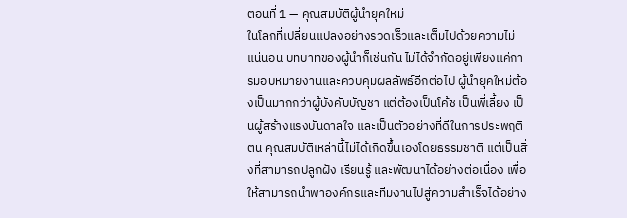ตอนที่ 1 — คุณสมบัติผู้นำยุคใหม่
ในโลกที่เปลี่ยนแปลงอย่างรวดเร็วและเต็มไปด้วยความไม่แน่นอน บทบาทของผู้นำก็เช่นกัน ไม่ได้จำกัดอยู่เพียงแค่การมอบหมายงานและควบคุมผลลัพธ์อีกต่อไป ผู้นำยุคใหม่ต้องเป็นมากกว่าผู้บังคับบัญชา แต่ต้องเป็นโค้ช เป็นพี่เลี้ยง เป็นผู้สร้างแรงบันดาลใจ และเป็นตัวอย่างที่ดีในการประพฤติตน คุณสมบัติเหล่านี้ไม่ได้เกิดขึ้นเองโดยธรรมชาติ แต่เป็นสิ่งที่สามารถปลูกฝัง เรียนรู้ และพัฒนาได้อย่างต่อเนื่อง เพื่อให้สามารถนำพาองค์กรและทีมงานไปสู่ความสำเร็จได้อย่าง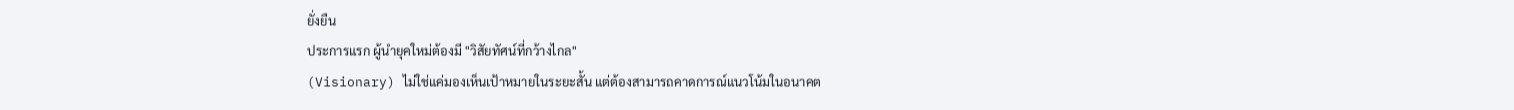ยั่งยืน
ประการแรก ผู้นำยุคใหม่ต้องมี "วิสัยทัศน์ที่กว้างไกล"
(Visionary) ไม่ใช่แค่มองเห็นเป้าหมายในระยะสั้น แต่ต้องสามารถคาดการณ์แนวโน้มในอนาคต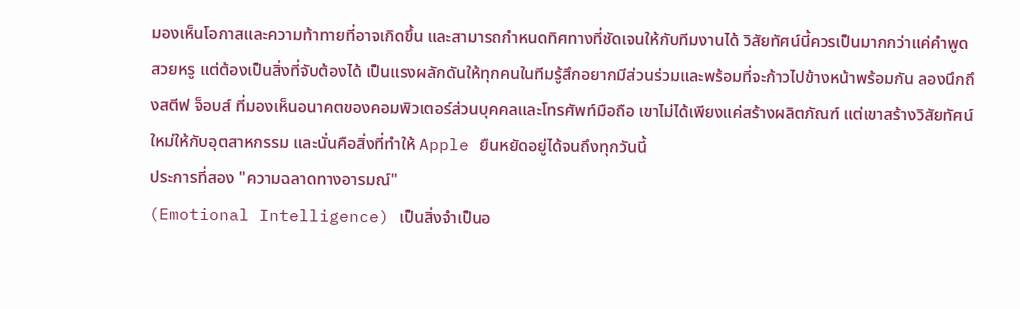มองเห็นโอกาสและความท้าทายที่อาจเกิดขึ้น และสามารถกำหนดทิศทางที่ชัดเจนให้กับทีมงานได้ วิสัยทัศน์นี้ควรเป็นมากกว่าแค่คำพูดสวยหรู แต่ต้องเป็นสิ่งที่จับต้องได้ เป็นแรงผลักดันให้ทุกคนในทีมรู้สึกอยากมีส่วนร่วมและพร้อมที่จะก้าวไปข้างหน้าพร้อมกัน ลองนึกถึงสตีฟ จ็อบส์ ที่มองเห็นอนาคตของคอมพิวเตอร์ส่วนบุคคลและโทรศัพท์มือถือ เขาไม่ได้เพียงแค่สร้างผลิตภัณฑ์ แต่เขาสร้างวิสัยทัศน์ใหม่ให้กับอุตสาหกรรม และนั่นคือสิ่งที่ทำให้ Apple ยืนหยัดอยู่ได้จนถึงทุกวันนี้
ประการที่สอง "ความฉลาดทางอารมณ์"
(Emotional Intelligence) เป็นสิ่งจำเป็นอ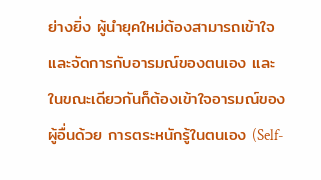ย่างยิ่ง ผู้นำยุคใหม่ต้องสามารถเข้าใจและจัดการกับอารมณ์ของตนเอง และในขณะเดียวกันก็ต้องเข้าใจอารมณ์ของผู้อื่นด้วย การตระหนักรู้ในตนเอง (Self-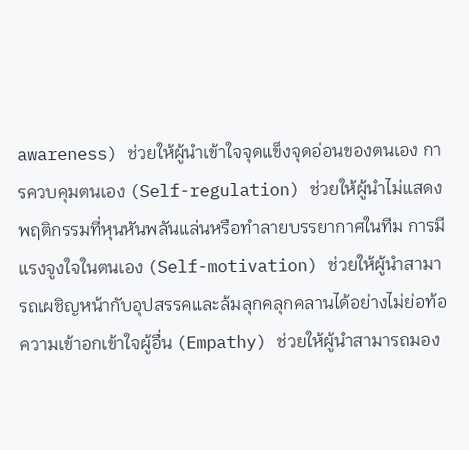awareness) ช่วยให้ผู้นำเข้าใจจุดแข็งจุดอ่อนของตนเอง การควบคุมตนเอง (Self-regulation) ช่วยให้ผู้นำไม่แสดงพฤติกรรมที่หุนหันพลันแล่นหรือทำลายบรรยากาศในทีม การมีแรงจูงใจในตนเอง (Self-motivation) ช่วยให้ผู้นำสามารถเผชิญหน้ากับอุปสรรคและล้มลุกคลุกคลานได้อย่างไม่ย่อท้อ ความเข้าอกเข้าใจผู้อื่น (Empathy) ช่วยให้ผู้นำสามารถมอง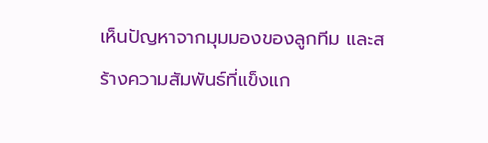เห็นปัญหาจากมุมมองของลูกทีม และสร้างความสัมพันธ์ที่แข็งแก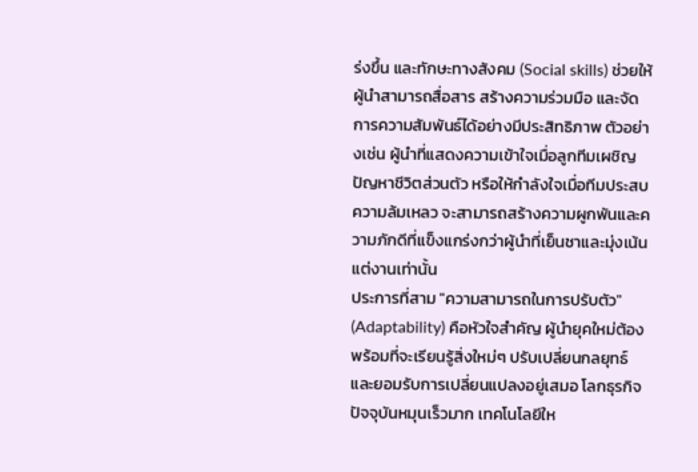ร่งขึ้น และทักษะทางสังคม (Social skills) ช่วยให้ผู้นำสามารถสื่อสาร สร้างความร่วมมือ และจัดการความสัมพันธ์ได้อย่างมีประสิทธิภาพ ตัวอย่างเช่น ผู้นำที่แสดงความเข้าใจเมื่อลูกทีมเผชิญปัญหาชีวิตส่วนตัว หรือให้กำลังใจเมื่อทีมประสบความล้มเหลว จะสามารถสร้างความผูกพันและความภักดีที่แข็งแกร่งกว่าผู้นำที่เย็นชาและมุ่งเน้นแต่งานเท่านั้น
ประการที่สาม "ความสามารถในการปรับตัว"
(Adaptability) คือหัวใจสำคัญ ผู้นำยุคใหม่ต้องพร้อมที่จะเรียนรู้สิ่งใหม่ๆ ปรับเปลี่ยนกลยุทธ์ และยอมรับการเปลี่ยนแปลงอยู่เสมอ โลกธุรกิจปัจจุบันหมุนเร็วมาก เทคโนโลยีให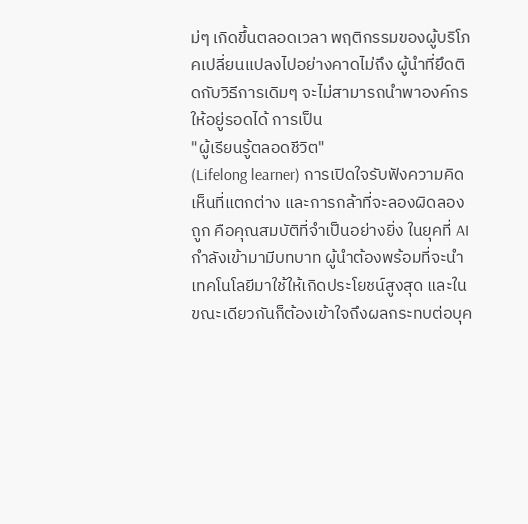ม่ๆ เกิดขึ้นตลอดเวลา พฤติกรรมของผู้บริโภคเปลี่ยนแปลงไปอย่างคาดไม่ถึง ผู้นำที่ยึดติดกับวิธีการเดิมๆ จะไม่สามารถนำพาองค์กรให้อยู่รอดได้ การเป็น
"ผู้เรียนรู้ตลอดชีวิต"
(Lifelong learner) การเปิดใจรับฟังความคิดเห็นที่แตกต่าง และการกล้าที่จะลองผิดลองถูก คือคุณสมบัติที่จำเป็นอย่างยิ่ง ในยุคที่ AI กำลังเข้ามามีบทบาท ผู้นำต้องพร้อมที่จะนำเทคโนโลยีมาใช้ให้เกิดประโยชน์สูงสุด และในขณะเดียวกันก็ต้องเข้าใจถึงผลกระทบต่อบุค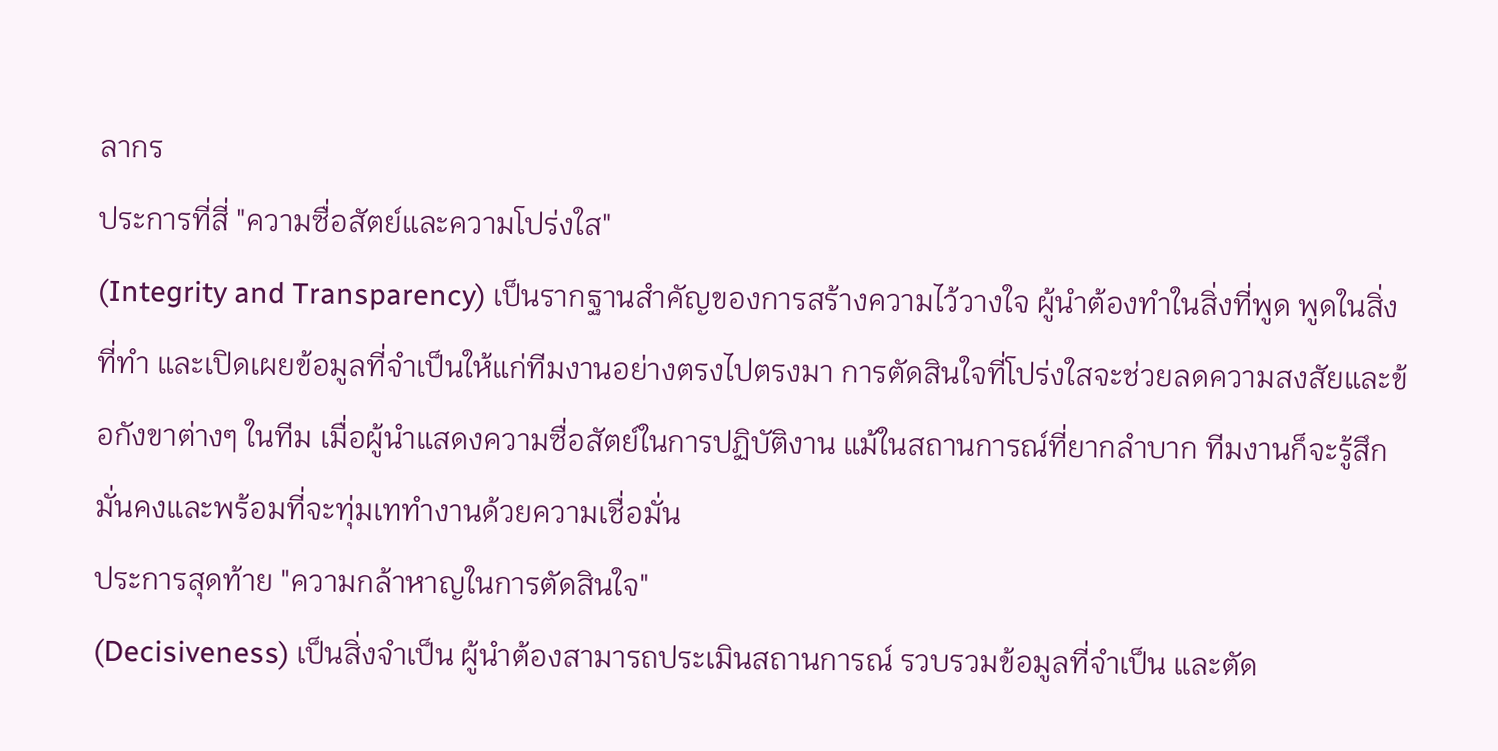ลากร
ประการที่สี่ "ความซื่อสัตย์และความโปร่งใส"
(Integrity and Transparency) เป็นรากฐานสำคัญของการสร้างความไว้วางใจ ผู้นำต้องทำในสิ่งที่พูด พูดในสิ่งที่ทำ และเปิดเผยข้อมูลที่จำเป็นให้แก่ทีมงานอย่างตรงไปตรงมา การตัดสินใจที่โปร่งใสจะช่วยลดความสงสัยและข้อกังขาต่างๆ ในทีม เมื่อผู้นำแสดงความซื่อสัตย์ในการปฏิบัติงาน แม้ในสถานการณ์ที่ยากลำบาก ทีมงานก็จะรู้สึกมั่นคงและพร้อมที่จะทุ่มเททำงานด้วยความเชื่อมั่น
ประการสุดท้าย "ความกล้าหาญในการตัดสินใจ"
(Decisiveness) เป็นสิ่งจำเป็น ผู้นำต้องสามารถประเมินสถานการณ์ รวบรวมข้อมูลที่จำเป็น และตัด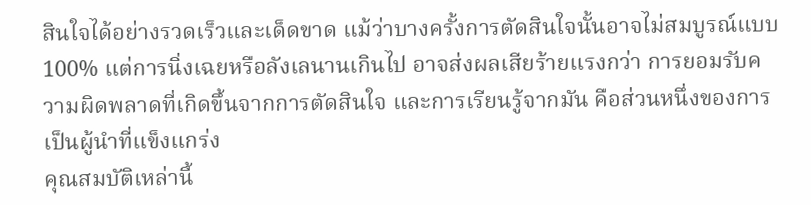สินใจได้อย่างรวดเร็วและเด็ดขาด แม้ว่าบางครั้งการตัดสินใจนั้นอาจไม่สมบูรณ์แบบ 100% แต่การนิ่งเฉยหรือลังเลนานเกินไป อาจส่งผลเสียร้ายแรงกว่า การยอมรับความผิดพลาดที่เกิดขึ้นจากการตัดสินใจ และการเรียนรู้จากมัน คือส่วนหนึ่งของการเป็นผู้นำที่แข็งแกร่ง
คุณสมบัติเหล่านี้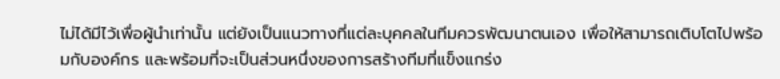ไม่ได้มีไว้เพื่อผู้นำเท่านั้น แต่ยังเป็นแนวทางที่แต่ละบุคคลในทีมควรพัฒนาตนเอง เพื่อให้สามารถเติบโตไปพร้อมกับองค์กร และพร้อมที่จะเป็นส่วนหนึ่งของการสร้างทีมที่แข็งแกร่ง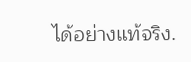ได้อย่างแท้จริง.